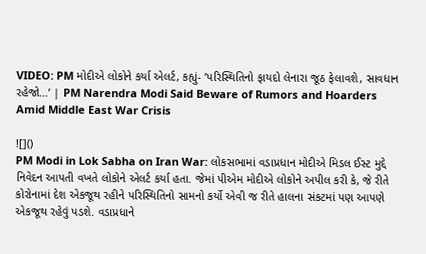VIDEO: PM મોદીએ લોકોને કર્યા એલર્ટ, કહ્યું- ‘પરિસ્થિતિનો ફાયદો લેનારા જૂઠ ફેલાવશે, સાવધાન રહેજો…’ | PM Narendra Modi Said Beware of Rumors and Hoarders Amid Middle East War Crisis

![]()
PM Modi in Lok Sabha on Iran War: લોકસભામાં વડાપ્રધાન મોદીએ મિડલ ઈસ્ટ મુદ્દે નિવેદન આપતી વખતે લોકોને એલર્ટ કર્યા હતા. જેમાં પીએમ મોદીએ લોકોને અપીલ કરી કે, જે રીતે કોરોનામાં દેશ એકજૂથ રહીને પરિસ્થિતિનો સામનો કર્યો એવી જ રીતે હાલના સંકટમાં પણ આપણે એકજૂથ રહેવું પડશે. વડાપ્રધાને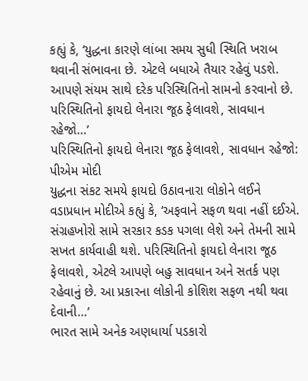કહ્યું કે, ‘યુદ્ધના કારણે લાંબા સમય સુધી સ્થિતિ ખરાબ થવાની સંભાવના છે. એટલે બધાએ તૈયાર રહેવું પડશે. આપણે સંયમ સાથે દરેક પરિસ્થિતિનો સામનો કરવાનો છે. પરિસ્થિતિનો ફાયદો લેનારા જૂઠ ફેલાવશે, સાવધાન રહેજો…’
પરિસ્થિતિનો ફાયદો લેનારા જૂઠ ફેલાવશે, સાવધાન રહેજો: પીએમ મોદી
યુદ્ધના સંકટ સમયે ફાયદો ઉઠાવનારા લોકોને લઈને વડાપ્રધાન મોદીએ કહ્યું કે, ‘અફવાને સફળ થવા નહીં દઈએ. સંગ્રહખોરો સામે સરકાર કડક પગલા લેશે અને તેમની સામે સખત કાર્યવાહી થશે. પરિસ્થિતિનો ફાયદો લેનારા જૂઠ ફેલાવશે, એટલે આપણે બહુ સાવધાન અને સતર્ક પણ રહેવાનું છે. આ પ્રકારના લોકોની કોશિશ સફળ નથી થવા દેવાની…’
ભારત સામે અનેક અણધાર્યા પડકારો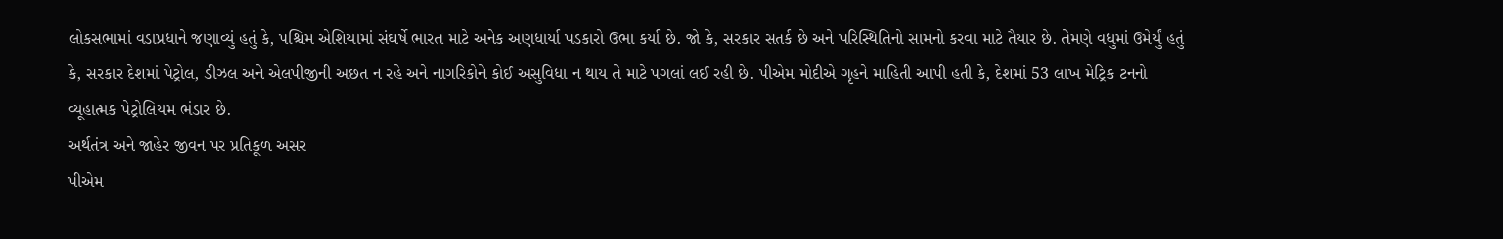લોકસભામાં વડાપ્રધાને જણાવ્યું હતું કે, પશ્ચિમ એશિયામાં સંઘર્ષે ભારત માટે અનેક અણધાર્યા પડકારો ઉભા કર્યા છે. જો કે, સરકાર સતર્ક છે અને પરિસ્થિતિનો સામનો કરવા માટે તૈયાર છે. તેમણે વધુમાં ઉમેર્યું હતું કે, સરકાર દેશમાં પેટ્રોલ, ડીઝલ અને એલપીજીની અછત ન રહે અને નાગરિકોને કોઈ અસુવિધા ન થાય તે માટે પગલાં લઈ રહી છે. પીએમ મોદીએ ગૃહને માહિતી આપી હતી કે, દેશમાં 53 લાખ મેટ્રિક ટનનો વ્યૂહાત્મક પેટ્રોલિયમ ભંડાર છે.
અર્થતંત્ર અને જાહેર જીવન પર પ્રતિકૂળ અસર
પીએમ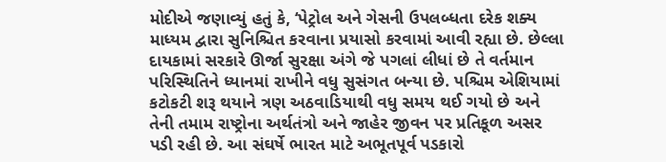મોદીએ જણાવ્યું હતું કે, ‘પેટ્રોલ અને ગેસની ઉપલબ્ધતા દરેક શક્ય માધ્યમ દ્વારા સુનિશ્ચિત કરવાના પ્રયાસો કરવામાં આવી રહ્યા છે. છેલ્લા દાયકામાં સરકારે ઊર્જા સુરક્ષા અંગે જે પગલાં લીધાં છે તે વર્તમાન પરિસ્થિતિને ધ્યાનમાં રાખીને વધુ સુસંગત બન્યા છે. પશ્ચિમ એશિયામાં કટોકટી શરૂ થયાને ત્રણ અઠવાડિયાથી વધુ સમય થઈ ગયો છે અને તેની તમામ રાષ્ટ્રોના અર્થતંત્રો અને જાહેર જીવન પર પ્રતિકૂળ અસર પડી રહી છે. આ સંઘર્ષે ભારત માટે અભૂતપૂર્વ પડકારો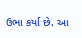ઉભા કર્યા છે. આ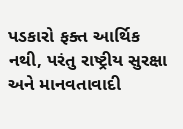પડકારો ફક્ત આર્થિક નથી, પરંતુ રાષ્ટ્રીય સુરક્ષા અને માનવતાવાદી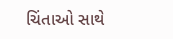ચિંતાઓ સાથે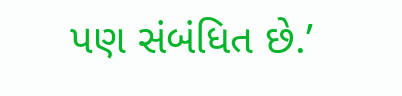પણ સંબંધિત છે.’